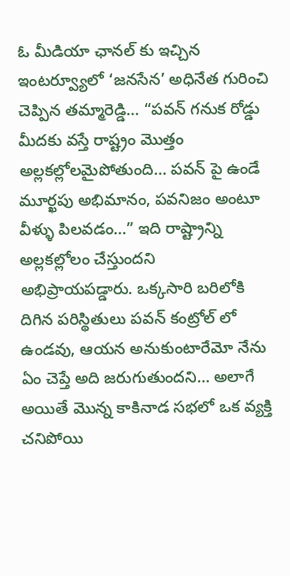ఓ మీడియా ఛానల్ కు ఇచ్చిన ఇంటర్వ్యూలో ‘జనసేన’ అధినేత గురించి చెప్పిన తమ్మారెడ్డి… “పవన్ గనుక రోడ్డు మీదకు వస్తే రాష్ట్రం మొత్తం అల్లకల్లోలమైపోతుంది… పవన్ పై ఉండే మూర్ఖపు అభిమానం, పవనిజం అంటూ వీళ్ళు పిలవడం…” ఇది రాష్ట్రాన్ని అల్లకల్లోలం చేస్తుందని అభిప్రాయపడ్డారు. ఒక్కసారి బరిలోకి దిగిన పరిస్థితులు పవన్ కంట్రోల్ లో ఉండవు, ఆయన అనుకుంటారేమో నేను ఏం చెప్తే అది జరుగుతుందని… అలాగే అయితే మొన్న కాకినాడ సభలో ఒక వ్యక్తి చనిపోయి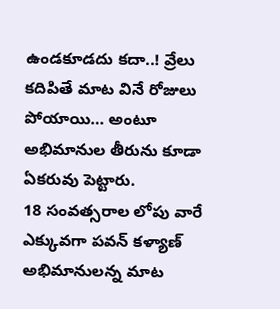ఉండకూడదు కదా..! వ్రేలు కదిపితే మాట వినే రోజులు పోయాయి… అంటూ అభిమానుల తీరును కూడా ఏకరువు పెట్టారు.
18 సంవత్సరాల లోపు వారే ఎక్కువగా పవన్ కళ్యాణ్ అభిమానులన్న మాట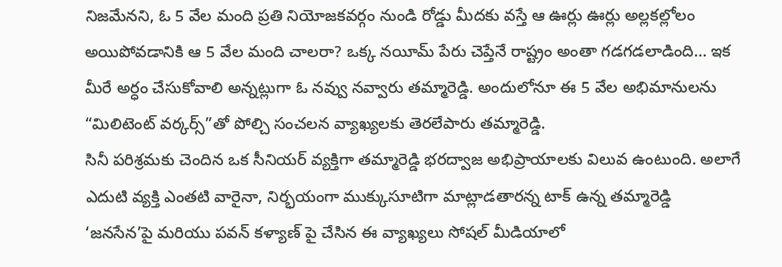నిజమేనని, ఓ 5 వేల మంది ప్రతి నియోజకవర్గం నుండి రోడ్డు మీదకు వస్తే ఆ ఊర్లు ఊర్లు అల్లకల్లోలం అయిపోవడానికి ఆ 5 వేల మంది చాలరా? ఒక్క నయీమ్ పేరు చెప్తేనే రాష్ట్రం అంతా గడగడలాడింది… ఇక మీరే అర్ధం చేసుకోవాలి అన్నట్లుగా ఓ నవ్వు నవ్వారు తమ్మారెడ్డి. అందులోనూ ఈ 5 వేల అభిమానులను “మిలిటెంట్ వర్కర్స్”తో పోల్చి సంచలన వ్యాఖ్యలకు తెరలేపారు తమ్మారెడ్డి.
సినీ పరిశ్రమకు చెందిన ఒక సీనియర్ వ్యక్తిగా తమ్మారెడ్డి భరద్వాజ అభిప్రాయాలకు విలువ ఉంటుంది. అలాగే ఎదుటి వ్యక్తి ఎంతటి వారైనా, నిర్భయంగా ముక్కుసూటిగా మాట్లాడతారన్న టాక్ ఉన్న తమ్మారెడ్డి ‘జనసేన’పై మరియు పవన్ కళ్యాణ్ పై చేసిన ఈ వ్యాఖ్యలు సోషల్ మీడియాలో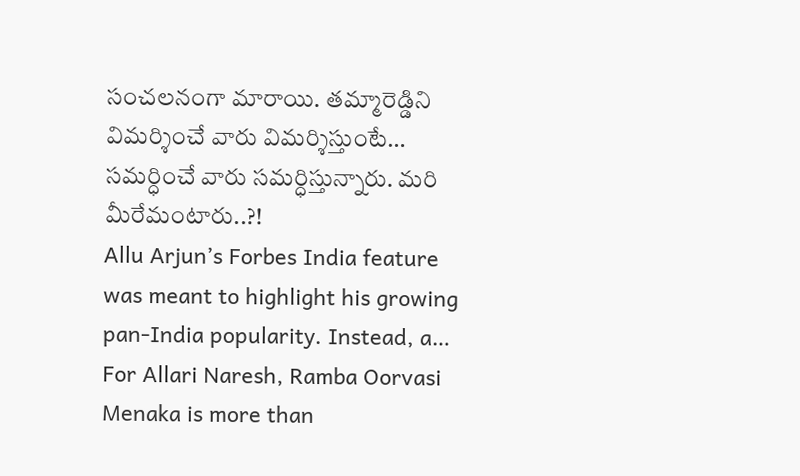సంచలనంగా మారాయి. తమ్మారెడ్డిని విమర్శించే వారు విమర్శిస్తుంటే… సమర్ధించే వారు సమర్ధిస్తున్నారు. మరి మీరేమంటారు..?!
Allu Arjun’s Forbes India feature was meant to highlight his growing pan-India popularity. Instead, a…
For Allari Naresh, Ramba Oorvasi Menaka is more than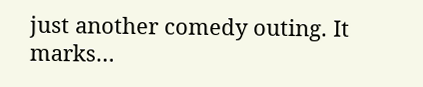just another comedy outing. It marks…